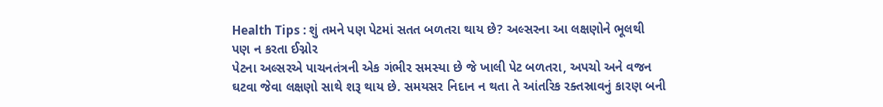Health Tips : શું તમને પણ પેટમાં સતત બળતરા થાય છે? અલ્સરના આ લક્ષણોને ભૂલથી પણ ન કરતા ઈગ્નોર
પેટના અલ્સરએ પાચનતંત્રની એક ગંભીર સમસ્યા છે જે ખાલી પેટ બળતરા, અપચો અને વજન ઘટવા જેવા લક્ષણો સાથે શરૂ થાય છે. સમયસર નિદાન ન થતા તે આંતરિક રક્તસ્રાવનું કારણ બની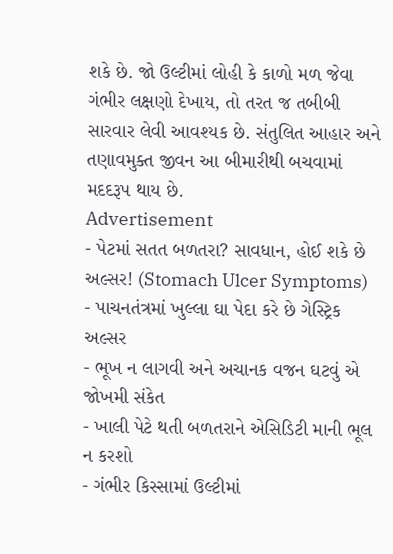શકે છે. જો ઉલ્ટીમાં લોહી કે કાળો મળ જેવા ગંભીર લક્ષણો દેખાય, તો તરત જ તબીબી સારવાર લેવી આવશ્યક છે. સંતુલિત આહાર અને તણાવમુક્ત જીવન આ બીમારીથી બચવામાં મદદરૂપ થાય છે.
Advertisement
- પેટમાં સતત બળતરા? સાવધાન, હોઈ શકે છે અલ્સર! (Stomach Ulcer Symptoms)
- પાચનતંત્રમાં ખુલ્લા ઘા પેદા કરે છે ગેસ્ટ્રિક અલ્સર
- ભૂખ ન લાગવી અને અચાનક વજન ઘટવું એ જોખમી સંકેત
- ખાલી પેટે થતી બળતરાને એસિડિટી માની ભૂલ ન કરશો
- ગંભીર કિસ્સામાં ઉલ્ટીમાં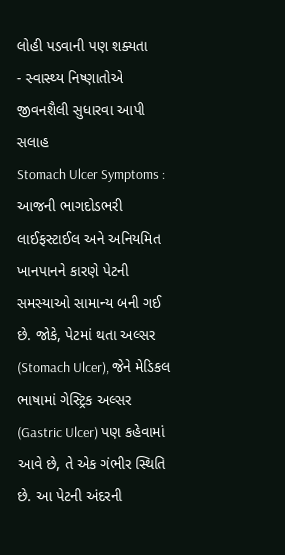લોહી પડવાની પણ શક્યતા
- સ્વાસ્થ્ય નિષ્ણાતોએ જીવનશૈલી સુધારવા આપી સલાહ
Stomach Ulcer Symptoms : આજની ભાગદોડભરી લાઈફસ્ટાઈલ અને અનિયમિત ખાનપાનને કારણે પેટની સમસ્યાઓ સામાન્ય બની ગઈ છે. જોકે, પેટમાં થતા અલ્સર (Stomach Ulcer), જેને મેડિકલ ભાષામાં ગેસ્ટ્રિક અલ્સર (Gastric Ulcer) પણ કહેવામાં આવે છે, તે એક ગંભીર સ્થિતિ છે. આ પેટની અંદરની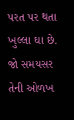પરત પર થતા ખુલ્લા ઘા છે. જો સમયસર તેની ઓળખ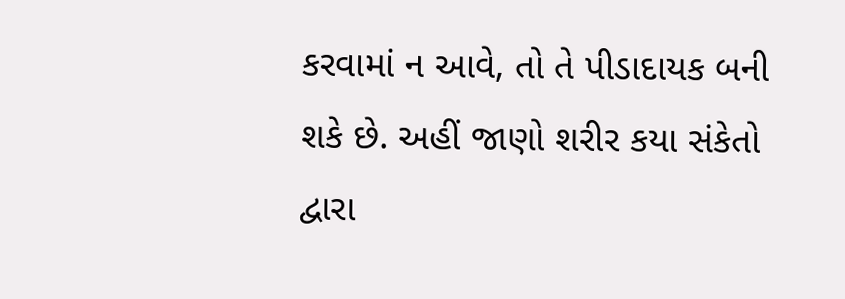કરવામાં ન આવે, તો તે પીડાદાયક બની શકે છે. અહીં જાણો શરીર કયા સંકેતો દ્વારા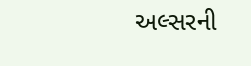અલ્સરની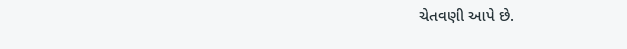ચેતવણી આપે છે.